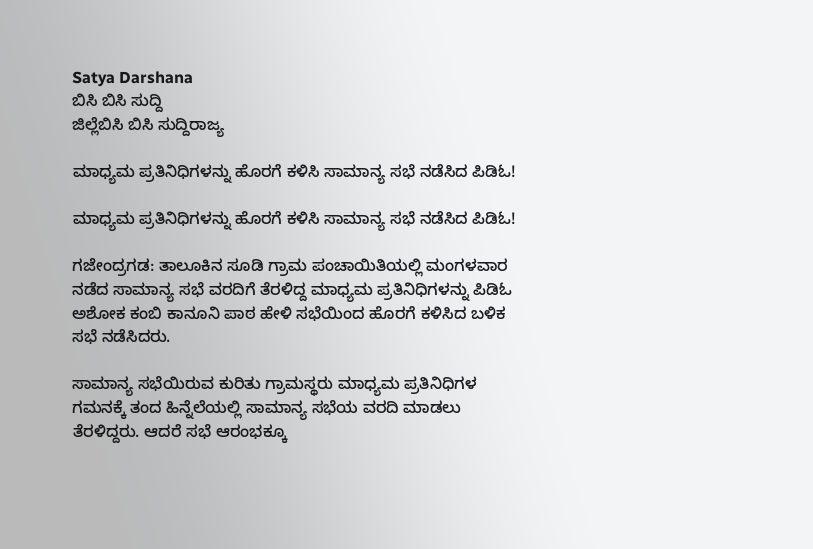Satya Darshana
ಬಿಸಿ ಬಿಸಿ ಸುದ್ದಿ
ಜಿಲ್ಲೆಬಿಸಿ ಬಿಸಿ ಸುದ್ದಿರಾಜ್ಯ

ಮಾಧ್ಯಮ ಪ್ರತಿನಿಧಿಗಳನ್ನು ಹೊರಗೆ ಕಳಿಸಿ ಸಾಮಾನ್ಯ ಸಭೆ ನಡೆಸಿದ ಪಿಡಿಓ!

ಮಾಧ್ಯಮ ಪ್ರತಿನಿಧಿಗಳನ್ನು ಹೊರಗೆ ಕಳಿಸಿ ಸಾಮಾನ್ಯ ಸಭೆ ನಡೆಸಿದ ಪಿಡಿಓ!

ಗಜೇಂದ್ರಗಡ: ತಾಲೂಕಿನ ಸೂಡಿ ಗ್ರಾಮ ಪಂಚಾಯಿತಿಯಲ್ಲಿ ಮಂಗಳವಾರ ನಡೆದ ಸಾಮಾನ್ಯ ಸಭೆ ವರದಿಗೆ ತೆರಳಿದ್ದ ಮಾಧ್ಯಮ ಪ್ರತಿನಿಧಿಗಳನ್ನು ಪಿಡಿಓ ಅಶೋಕ ಕಂಬಿ ಕಾನೂನಿ ಪಾಠ ಹೇಳಿ ಸಭೆಯಿಂದ ಹೊರಗೆ ಕಳಿಸಿದ ಬಳಿಕ ಸಭೆ ನಡೆಸಿದರು.

ಸಾಮಾನ್ಯ ಸಭೆಯಿರುವ ಕುರಿತು ಗ್ರಾಮಸ್ಥರು ಮಾಧ್ಯಮ ಪ್ರತಿನಿಧಿಗಳ ಗಮನಕ್ಕೆ ತಂದ ಹಿನ್ನೆಲೆಯಲ್ಲಿ ಸಾಮಾನ್ಯ ಸಭೆಯ ವರದಿ ಮಾಡಲು ತೆರಳಿದ್ದರು. ಆದರೆ ಸಭೆ ಆರಂಭಕ್ಕೂ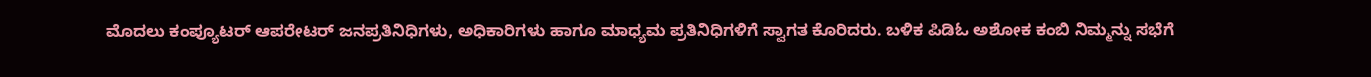ಮೊದಲು ಕಂಪ್ಯೂಟರ್‌ ಆಪರೇಟರ್‌ ಜನಪ್ರತಿನಿಧಿಗಳು, ಅಧಿಕಾರಿಗಳು ಹಾಗೂ ಮಾಧ್ಯಮ ಪ್ರತಿನಿಧಿಗಳಿಗೆ ಸ್ವಾಗತ ಕೊರಿದರು. ಬಳಿಕ ಪಿಡಿಓ ಅಶೋಕ ಕಂಬಿ ನಿಮ್ಮನ್ನು ಸಭೆಗೆ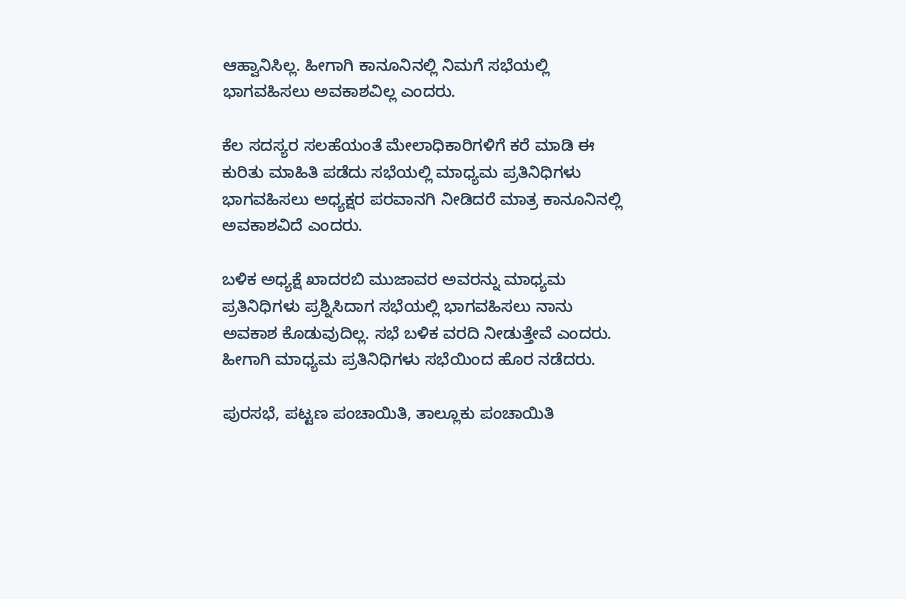ಆಹ್ವಾನಿಸಿಲ್ಲ. ಹೀಗಾಗಿ ಕಾನೂನಿನಲ್ಲಿ ನಿಮಗೆ ಸಭೆಯಲ್ಲಿ ಭಾಗವಹಿಸಲು ಅವಕಾಶವಿಲ್ಲ ಎಂದರು.

ಕೆಲ ಸದಸ್ಯರ ಸಲಹೆಯಂತೆ ಮೇಲಾಧಿಕಾರಿಗಳಿಗೆ ಕರೆ ಮಾಡಿ ಈ ಕುರಿತು ಮಾಹಿತಿ ಪಡೆದು ಸಭೆಯಲ್ಲಿ ಮಾಧ್ಯಮ ಪ್ರತಿನಿಧಿಗಳು ಭಾಗವಹಿಸಲು ಅಧ್ಯಕ್ಷರ ಪರವಾನಗಿ ನೀಡಿದರೆ ಮಾತ್ರ ಕಾನೂನಿನಲ್ಲಿ ಅವಕಾಶವಿದೆ ಎಂದರು.

ಬಳಿಕ ಅಧ್ಯಕ್ಷೆ ಖಾದರಬಿ ಮುಜಾವರ ಅವರನ್ನು ಮಾಧ್ಯಮ ಪ್ರತಿನಿಧಿಗಳು ಪ್ರಶ್ನಿಸಿದಾಗ ಸಭೆಯಲ್ಲಿ ಭಾಗವಹಿಸಲು ನಾನು ಅವಕಾಶ ಕೊಡುವುದಿಲ್ಲ. ಸಭೆ ಬಳಿಕ ವರದಿ ನೀಡುತ್ತೇವೆ ಎಂದರು. ಹೀಗಾಗಿ ಮಾಧ್ಯಮ ಪ್ರತಿನಿಧಿಗಳು ಸಭೆಯಿಂದ ಹೊರ ನಡೆದರು.

ಪುರಸಭೆ, ಪಟ್ಟಣ ಪಂಚಾಯಿತಿ, ತಾಲ್ಲೂಕು ಪಂಚಾಯಿತಿ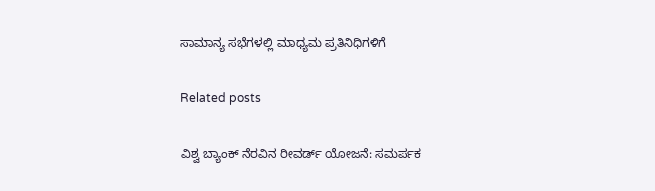ಸಾಮಾನ್ಯ ಸಭೆಗಳಲ್ಲಿ ಮಾಧ್ಯಮ ಪ್ರತಿನಿಧಿಗಳಿಗೆ

Related posts

ವಿಶ್ವ ಬ್ಯಾಂಕ್ ನೆರವಿನ ರೀವರ್ಡ್ ಯೋಜನೆ: ಸಮರ್ಪಕ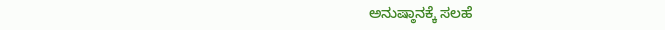ಅನುಷ್ಠಾನಕ್ಕೆ ಸಲಹೆ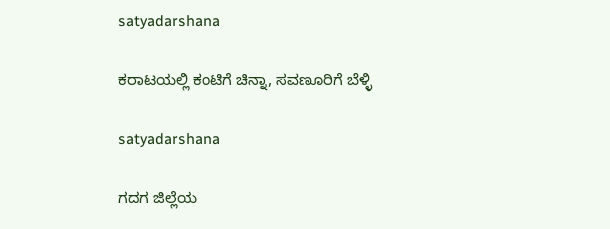satyadarshana

ಕರಾಟಯಲ್ಲಿ ಕಂಟಿಗೆ ಚಿನ್ನಾ, ಸವಣೂರಿಗೆ ಬೆಳ್ಳಿ

satyadarshana

ಗದಗ ಜಿಲ್ಲೆಯ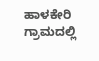ಹಾಳಕೇರಿ ಗ್ರಾಮದಲ್ಲಿ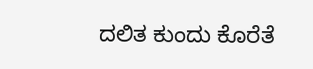ದಲಿತ ಕುಂದು ಕೊರೆತೆ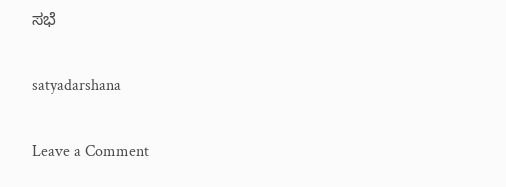ಸಭೆ

satyadarshana

Leave a Comment